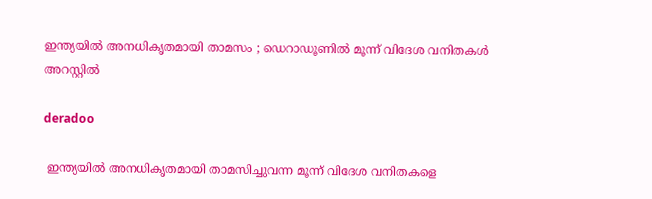ഇന്ത്യയില്‍ അനധികൃതമായി താമസം ; ഡെറാഡൂണില്‍ മൂന്ന് വിദേശ വനിതകൾ അറസ്റ്റിൽ

deradoo

 ഇന്ത്യയില്‍ അനധികൃതമായി താമസിച്ചുവന്ന മൂന്ന് വിദേശ വനിതകളെ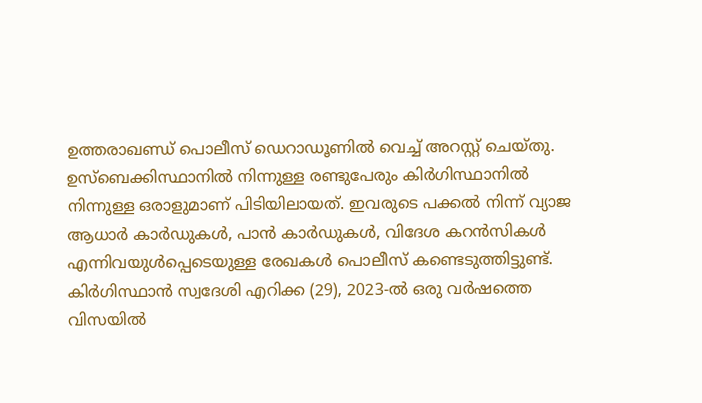ഉത്തരാഖണ്ഡ് പൊലീസ് ഡെറാഡൂണില്‍ വെച്ച്‌ അറസ്റ്റ് ചെയ്തു. ഉസ്ബെക്കിസ്ഥാനില്‍ നിന്നുള്ള രണ്ടുപേരും കിർഗിസ്ഥാനില്‍ നിന്നുള്ള ഒരാളുമാണ് പിടിയിലായത്. ഇവരുടെ പക്കല്‍ നിന്ന് വ്യാജ ആധാർ കാർഡുകള്‍, പാൻ കാർഡുകള്‍, വിദേശ കറൻസികള്‍ എന്നിവയുള്‍പ്പെടെയുള്ള രേഖകള്‍ പൊലീസ് കണ്ടെടുത്തിട്ടുണ്ട്.
കിർഗിസ്ഥാൻ സ്വദേശി എറിക്ക (29), 2023-ല്‍ ഒരു വർഷത്തെ വിസയില്‍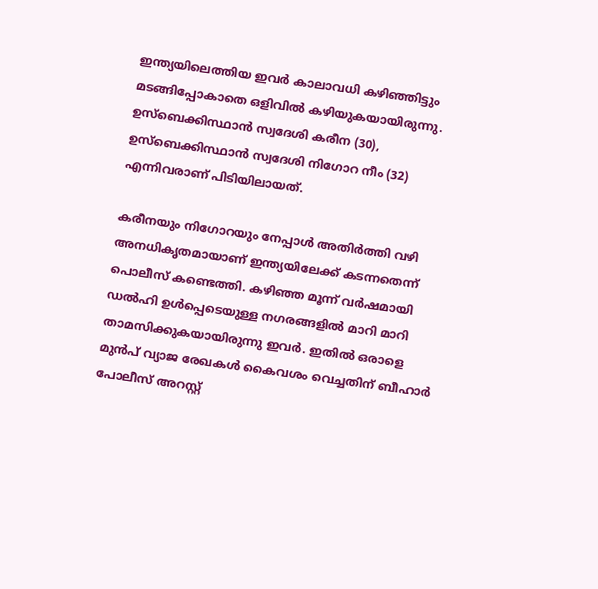ഇന്ത്യയിലെത്തിയ ഇവർ കാലാവധി കഴിഞ്ഞിട്ടും മടങ്ങിപ്പോകാതെ ഒളിവില്‍ കഴിയുകയായിരുന്നു. ഉസ്ബെക്കിസ്ഥാൻ സ്വദേശി കരീന (30), ഉസ്ബെക്കിസ്ഥാൻ സ്വദേശി നിഗോറ നീം (32) എന്നിവരാണ് പിടിയിലായത്.

കരീനയും നിഗോറയും നേപ്പാള്‍ അതിർത്തി വഴി അനധികൃതമായാണ് ഇന്ത്യയിലേക്ക് കടന്നതെന്ന് പൊലീസ് കണ്ടെത്തി. കഴിഞ്ഞ മൂന്ന് വർഷമായി ഡല്‍ഹി ഉള്‍പ്പെടെയുള്ള നഗരങ്ങളില്‍ മാറി മാറി താമസിക്കുകയായിരുന്നു ഇവർ. ഇതില്‍ ഒരാളെ മുൻപ് വ്യാജ രേഖകള്‍ കൈവശം വെച്ചതിന് ബീഹാർ പോലീസ് അറസ്റ്റ്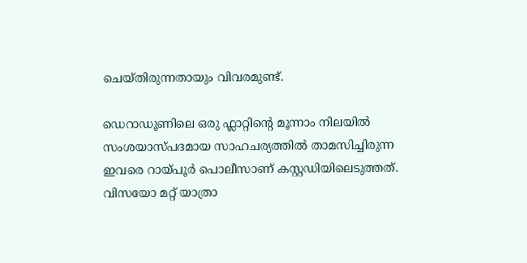ചെയ്തിരുന്നതായും വിവരമുണ്ട്.

ഡെറാഡൂണിലെ ഒരു ഫ്ലാറ്റിന്റെ മൂന്നാം നിലയില്‍ സംശയാസ്പദമായ സാഹചര്യത്തില്‍ താമസിച്ചിരുന്ന ഇവരെ റായ്പൂർ പൊലീസാണ് കസ്റ്റഡിയിലെടുത്തത്. വിസയോ മറ്റ് യാത്രാ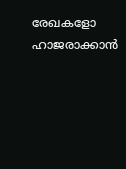രേഖകളോ ഹാജരാക്കാൻ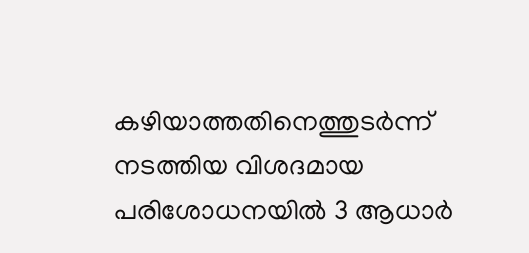കഴിയാത്തതിനെത്തുടർന്ന് നടത്തിയ വിശദമായ പരിശോധനയില്‍ 3 ആധാർ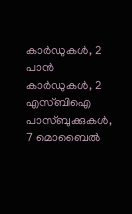കാർഡുകള്‍, 2 പാൻ കാർഡുകള്‍, 2 എസ്ബിഐ പാസ്ബുക്കുകള്‍, 7 മൊബൈല്‍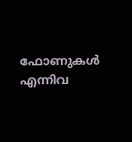ഫോണുകള്‍ എന്നിവ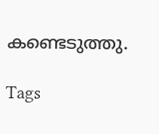കണ്ടെടുത്തു.

Tags